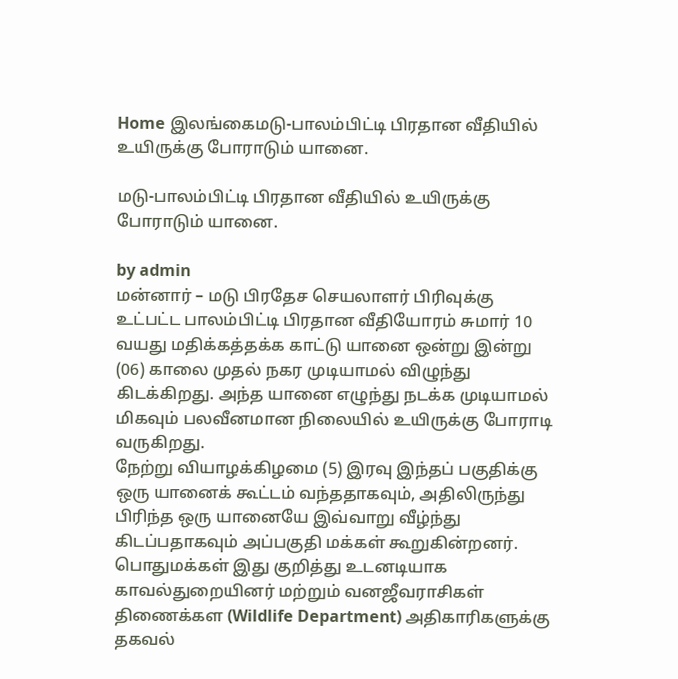Home இலங்கைமடு-பாலம்பிட்டி பிரதான வீதியில் உயிருக்கு போராடும் யானை.

மடு-பாலம்பிட்டி பிரதான வீதியில் உயிருக்கு போராடும் யானை.

by admin
மன்னார் – மடு பிரதேச செயலாளர் பிரிவுக்கு உட்பட்ட பாலம்பிட்டி பிரதான வீதியோரம் சுமார் 10 வயது மதிக்கத்தக்க காட்டு யானை ஒன்று இன்று (06) காலை முதல் நகர முடியாமல் விழுந்து கிடக்கிறது. அந்த யானை எழுந்து நடக்க முடியாமல் மிகவும் பலவீனமான நிலையில் உயிருக்கு போராடி வருகிறது.
நேற்று வியாழக்கிழமை (5) இரவு இந்தப் பகுதிக்கு ஒரு யானைக் கூட்டம் வந்ததாகவும், அதிலிருந்து பிரிந்த ஒரு யானையே இவ்வாறு வீழ்ந்து கிடப்பதாகவும் அப்பகுதி மக்கள் கூறுகின்றனர்.
பொதுமக்கள் இது குறித்து உடனடியாக காவல்துறையினர் மற்றும் வனஜீவராசிகள் திணைக்கள (Wildlife Department) அதிகாரிகளுக்கு தகவல்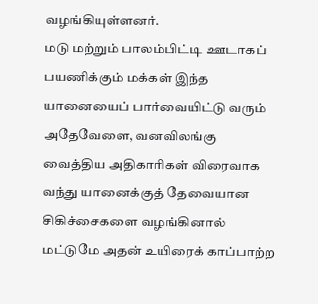வழங்கியுள்ளனர்.
மடு மற்றும் பாலம்பிட்டி ஊடாகப் பயணிக்கும் மக்கள் இந்த யானையைப் பார்வையிட்டு வரும் அதேவேளை, வனவிலங்கு வைத்திய அதிகாரிகள் விரைவாக வந்து யானைக்குத் தேவையான சிகிச்சைகளை வழங்கினால் மட்டுமே அதன் உயிரைக் காப்பாற்ற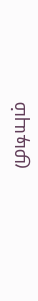முடியும்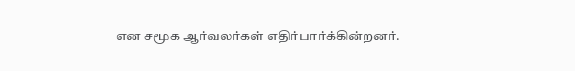என சமூக ஆர்வலர்கள் எதிர்பார்க்கின்றனர்.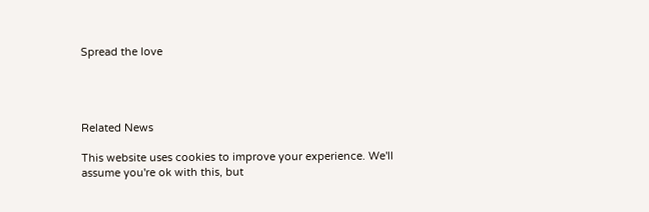Spread the love




Related News

This website uses cookies to improve your experience. We'll assume you're ok with this, but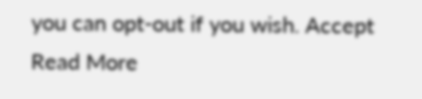you can opt-out if you wish. Accept Read More